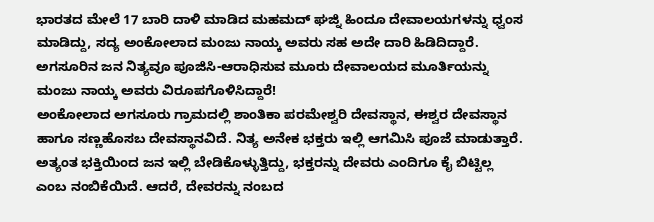ಭಾರತದ ಮೇಲೆ 17 ಬಾರಿ ದಾಳಿ ಮಾಡಿದ ಮಹಮದ್ ಘಜ್ನಿ ಹಿಂದೂ ದೇವಾಲಯಗಳನ್ನು ಧ್ವಂಸ ಮಾಡಿದ್ದು, ಸದ್ಯ ಅಂಕೋಲಾದ ಮಂಜು ನಾಯ್ಕ ಅವರು ಸಹ ಅದೇ ದಾರಿ ಹಿಡಿದಿದ್ದಾರೆ. ಅಗಸೂರಿನ ಜನ ನಿತ್ಯವೂ ಪೂಜಿಸಿ-ಆರಾಧಿಸುವ ಮೂರು ದೇವಾಲಯದ ಮೂರ್ತಿಯನ್ನು ಮಂಜು ನಾಯ್ಕ ಅವರು ವಿರೂಪಗೊಳಿಸಿದ್ದಾರೆ!
ಅಂಕೋಲಾದ ಅಗಸೂರು ಗ್ರಾಮದಲ್ಲಿ ಶಾಂತಿಕಾ ಪರಮೇಶ್ವರಿ ದೇವಸ್ಥಾನ, ಈಶ್ವರ ದೇವಸ್ಥಾನ ಹಾಗೂ ಸಣ್ಣಹೊಸಬ ದೇವಸ್ಥಾನವಿದೆ. ನಿತ್ಯ ಅನೇಕ ಭಕ್ತರು ಇಲ್ಲಿ ಆಗಮಿಸಿ ಪೂಜೆ ಮಾಡುತ್ತಾರೆ. ಅತ್ಯಂತ ಭಕ್ತಿಯಿಂದ ಜನ ಇಲ್ಲಿ ಬೇಡಿಕೊಳ್ಳುತ್ತಿದ್ದು, ಭಕ್ತರನ್ನು ದೇವರು ಎಂದಿಗೂ ಕೈ ಬಿಟ್ಟಿಲ್ಲ ಎಂಬ ನಂಬಿಕೆಯಿದೆ. ಆದರೆ, ದೇವರನ್ನು ನಂಬದ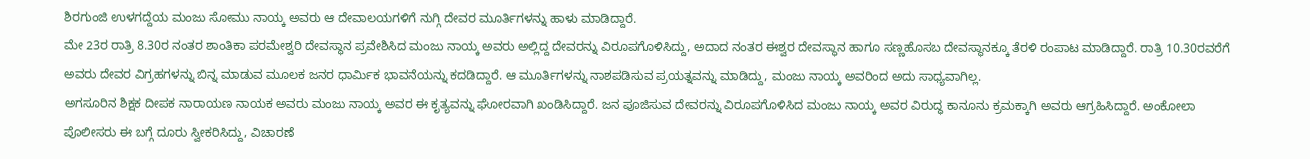ಶಿರಗುಂಜಿ ಉಳಗದ್ದೆಯ ಮಂಜು ಸೋಮು ನಾಯ್ಕ ಅವರು ಆ ದೇವಾಲಯಗಳಿಗೆ ನುಗ್ಗಿ ದೇವರ ಮೂರ್ತಿಗಳನ್ನು ಹಾಳು ಮಾಡಿದ್ದಾರೆ.
ಮೇ 23ರ ರಾತ್ರಿ 8.30ರ ನಂತರ ಶಾಂತಿಕಾ ಪರಮೇಶ್ವರಿ ದೇವಸ್ಥಾನ ಪ್ರವೇಶಿಸಿದ ಮಂಜು ನಾಯ್ಕ ಅವರು ಅಲ್ಲಿದ್ದ ದೇವರನ್ನು ವಿರೂಪಗೊಳಿಸಿದ್ದು, ಅದಾದ ನಂತರ ಈಶ್ವರ ದೇವಸ್ಥಾನ ಹಾಗೂ ಸಣ್ಣಹೊಸಬ ದೇವಸ್ಥಾನಕ್ಕೂ ತೆರಳಿ ರಂಪಾಟ ಮಾಡಿದ್ದಾರೆ. ರಾತ್ರಿ 10.30ರವರೆಗೆ ಅವರು ದೇವರ ವಿಗ್ರಹಗಳನ್ನು ಬಿನ್ನ ಮಾಡುವ ಮೂಲಕ ಜನರ ಧಾರ್ಮಿಕ ಭಾವನೆಯನ್ನು ಕದಡಿದ್ದಾರೆ. ಆ ಮೂರ್ತಿಗಳನ್ನು ನಾಶಪಡಿಸುವ ಪ್ರಯತ್ನವನ್ನು ಮಾಡಿದ್ದು, ಮಂಜು ನಾಯ್ಕ ಅವರಿಂದ ಅದು ಸಾಧ್ಯವಾಗಿಲ್ಲ.
ಅಗಸೂರಿನ ಶಿಕ್ಷಕ ದೀಪಕ ನಾರಾಯಣ ನಾಯಕ ಅವರು ಮಂಜು ನಾಯ್ಕ ಅವರ ಈ ಕೃತ್ಯವನ್ನು ಘೋರವಾಗಿ ಖಂಡಿಸಿದ್ದಾರೆ. ಜನ ಪೂಜಿಸುವ ದೇವರನ್ನು ವಿರೂಪಗೊಳಿಸಿದ ಮಂಜು ನಾಯ್ಕ ಅವರ ವಿರುದ್ಧ ಕಾನೂನು ಕ್ರಮಕ್ಕಾಗಿ ಅವರು ಆಗ್ರಹಿಸಿದ್ದಾರೆ. ಅಂಕೋಲಾ ಪೊಲೀಸರು ಈ ಬಗ್ಗೆ ದೂರು ಸ್ವೀಕರಿಸಿದ್ದು, ವಿಚಾರಣೆ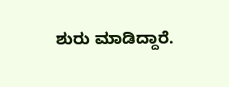ಶುರು ಮಾಡಿದ್ದಾರೆ.